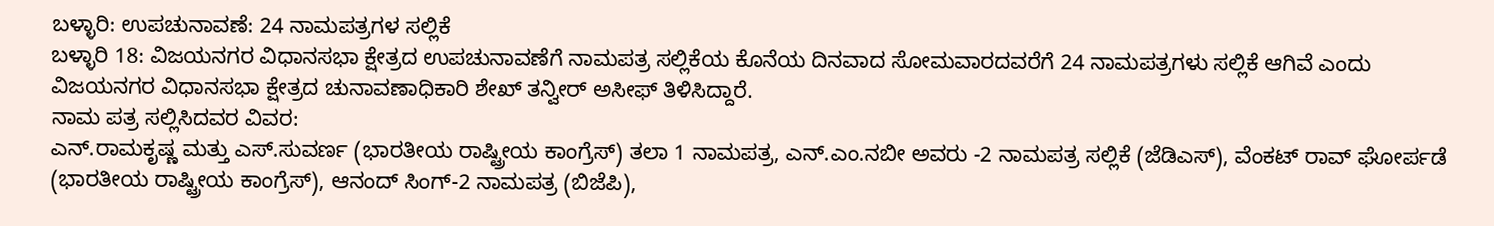ಬಳ್ಳಾರಿ: ಉಪಚುನಾವಣೆ: 24 ನಾಮಪತ್ರಗಳ ಸಲ್ಲಿಕೆ
ಬಳ್ಳಾರಿ 18: ವಿಜಯನಗರ ವಿಧಾನಸಭಾ ಕ್ಷೇತ್ರದ ಉಪಚುನಾವಣೆಗೆ ನಾಮಪತ್ರ ಸಲ್ಲಿಕೆಯ ಕೊನೆಯ ದಿನವಾದ ಸೋಮವಾರದವರೆಗೆ 24 ನಾಮಪತ್ರಗಳು ಸಲ್ಲಿಕೆ ಆಗಿವೆ ಎಂದು ವಿಜಯನಗರ ವಿಧಾನಸಭಾ ಕ್ಷೇತ್ರದ ಚುನಾವಣಾಧಿಕಾರಿ ಶೇಖ್ ತನ್ವೀರ್ ಅಸೀಫ್ ತಿಳಿಸಿದ್ದಾರೆ.
ನಾಮ ಪತ್ರ ಸಲ್ಲಿಸಿದವರ ವಿವರ:
ಎನ್.ರಾಮಕೃಷ್ಣ ಮತ್ತು ಎಸ್.ಸುವರ್ಣ (ಭಾರತೀಯ ರಾಷ್ಟ್ರೀಯ ಕಾಂಗ್ರೆಸ್) ತಲಾ 1 ನಾಮಪತ್ರ, ಎನ್.ಎಂ.ನಬೀ ಅವರು -2 ನಾಮಪತ್ರ ಸಲ್ಲಿಕೆ (ಜೆಡಿಎಸ್), ವೆಂಕಟ್ ರಾವ್ ಘೋರ್ಪಡೆ (ಭಾರತೀಯ ರಾಷ್ಟ್ರೀಯ ಕಾಂಗ್ರೆಸ್), ಆನಂದ್ ಸಿಂಗ್-2 ನಾಮಪತ್ರ (ಬಿಜೆಪಿ),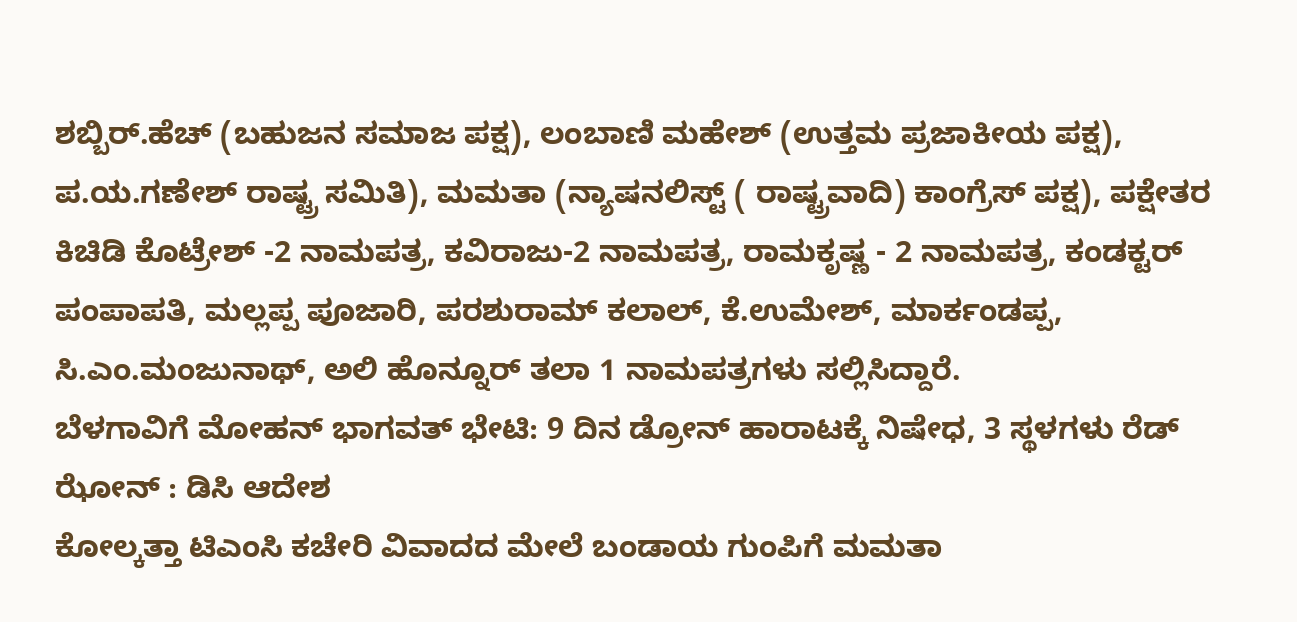ಶಬ್ಬಿರ್.ಹೆಚ್ (ಬಹುಜನ ಸಮಾಜ ಪಕ್ಷ), ಲಂಬಾಣಿ ಮಹೇಶ್ (ಉತ್ತಮ ಪ್ರಜಾಕೀಯ ಪಕ್ಷ), ಪ.ಯ.ಗಣೇಶ್ ರಾಷ್ಟ್ರ ಸಮಿತಿ), ಮಮತಾ (ನ್ಯಾಷನಲಿಸ್ಟ್ ( ರಾಷ್ಟ್ರವಾದಿ) ಕಾಂಗ್ರೆಸ್ ಪಕ್ಷ), ಪಕ್ಷೇತರ ಕಿಚಿಡಿ ಕೊಟ್ರೇಶ್ -2 ನಾಮಪತ್ರ, ಕವಿರಾಜು-2 ನಾಮಪತ್ರ, ರಾಮಕೃಷ್ಣ - 2 ನಾಮಪತ್ರ, ಕಂಡಕ್ಟರ್ ಪಂಪಾಪತಿ, ಮಲ್ಲಪ್ಪ ಪೂಜಾರಿ, ಪರಶುರಾಮ್ ಕಲಾಲ್, ಕೆ.ಉಮೇಶ್, ಮಾರ್ಕಂಡಪ್ಪ, ಸಿ.ಎಂ.ಮಂಜುನಾಥ್, ಅಲಿ ಹೊನ್ನೂರ್ ತಲಾ 1 ನಾಮಪತ್ರಗಳು ಸಲ್ಲಿಸಿದ್ದಾರೆ.
ಬೆಳಗಾವಿಗೆ ಮೋಹನ್ ಭಾಗವತ್ ಭೇಟಿ: 9 ದಿನ ಡ್ರೋನ್ ಹಾರಾಟಕ್ಕೆ ನಿಷೇಧ, 3 ಸ್ಥಳಗಳು ರೆಡ್ ಝೋನ್ : ಡಿಸಿ ಆದೇಶ
ಕೋಲ್ಕತ್ತಾ ಟಿಎಂಸಿ ಕಚೇರಿ ವಿವಾದದ ಮೇಲೆ ಬಂಡಾಯ ಗುಂಪಿಗೆ ಮಮತಾ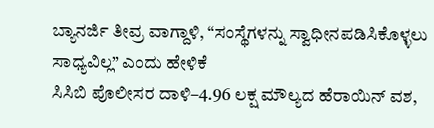ಬ್ಯಾನರ್ಜಿ ತೀವ್ರ ವಾಗ್ದಾಳಿ, “ಸಂಸ್ಥೆಗಳನ್ನು ಸ್ವಾಧೀನಪಡಿಸಿಕೊಳ್ಳಲು ಸಾಧ್ಯವಿಲ್ಲ” ಎಂದು ಹೇಳಿಕೆ
ಸಿಸಿಬಿ ಪೊಲೀಸರ ದಾಳಿ–4.96 ಲಕ್ಷ ಮೌಲ್ಯದ ಹೆರಾಯಿನ್ ವಶ,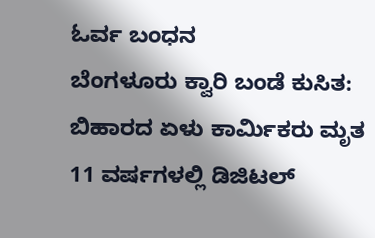ಓರ್ವ ಬಂಧನ
ಬೆಂಗಳೂರು ಕ್ವಾರಿ ಬಂಡೆ ಕುಸಿತ: ಬಿಹಾರದ ಏಳು ಕಾರ್ಮಿಕರು ಮೃತ
11 ವರ್ಷಗಳಲ್ಲಿ ಡಿಜಿಟಲ್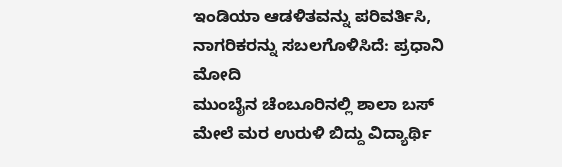ಇಂಡಿಯಾ ಆಡಳಿತವನ್ನು ಪರಿವರ್ತಿಸಿ, ನಾಗರಿಕರನ್ನು ಸಬಲಗೊಳಿಸಿದೆ: ಪ್ರಧಾನಿ ಮೋದಿ
ಮುಂಬೈನ ಚೆಂಬೂರಿನಲ್ಲಿ ಶಾಲಾ ಬಸ್ ಮೇಲೆ ಮರ ಉರುಳಿ ಬಿದ್ದು ವಿದ್ಯಾರ್ಥಿ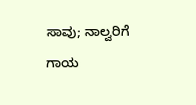ಸಾವು; ನಾಲ್ವರಿಗೆ ಗಾಯ